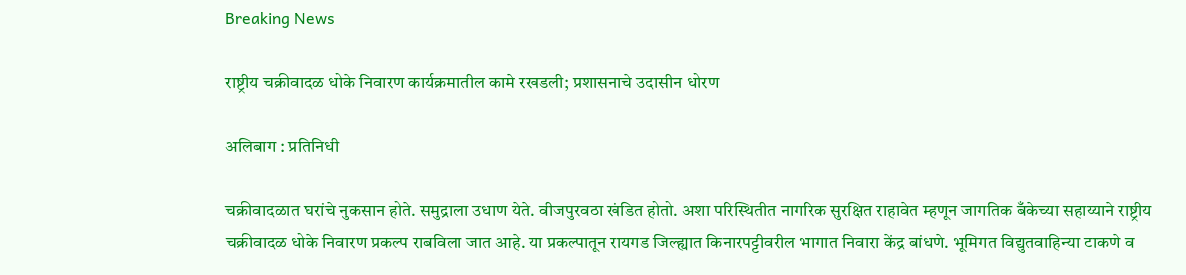Breaking News

राष्ट्रीय चक्रीवादळ धोके निवारण कार्यक्रमातील कामे रखडली; प्रशासनाचे उदासीन धोरण

अलिबाग : प्रतिनिधी

चक्रीवादळात घरांचे नुकसान होते. समुद्राला उधाण येते. वीजपुरवठा खंडित होतो. अशा परिस्थितीत नागरिक सुरक्षित राहावेत म्हणून जागतिक बँकेच्या सहाय्याने राष्ट्रीय चक्रीवादळ धोके निवारण प्रकल्प राबविला जात आहे. या प्रकल्पातून रायगड जिल्ह्यात किनारपट्टीवरील भागात निवारा केंद्र बांधणे. भूमिगत विद्युतवाहिन्या टाकणे व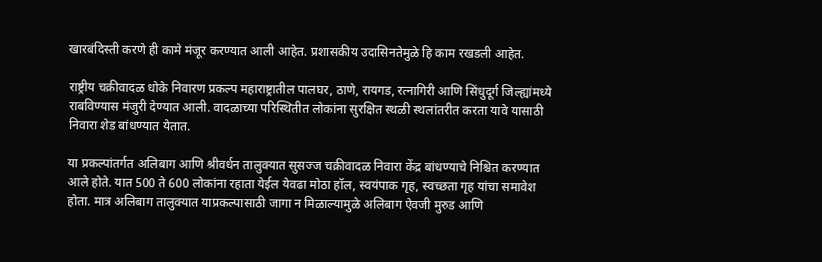खारबंदिस्ती करणे ही कामे मंजूर करण्यात आली आहेत. प्रशासकीय उदासिनतेमुळे हि काम रखडली आहेत.

राष्ट्रीय चक्रीवादळ धोके निवारण प्रकल्प महाराष्ट्रातील पालघर, ठाणे, रायगड, रत्नागिरी आणि सिंधुदूर्ग जिल्ह्यांमध्ये राबविण्यास मंजुरी देण्यात आली. वादळाच्या परिस्थितीत लोकांना सुरक्षित स्थळी स्थलांतरीत करता यावे यासाठी निवारा शेड बांधण्यात येतात.

या प्रकल्पांतर्गत अलिबाग आणि श्रीवर्धन तालुक्यात सुसज्ज चक्रीवादळ निवारा केंद्र बांधण्याचे निश्चित करण्यात आले होते. यात 500 ते 600 लोकांना रहाता येईल येवढा मोठा हॉल, स्वयंपाक गृह, स्वच्छता गृह यांचा समावेश होता. मात्र अलिबाग तालुक्यात याप्रकल्पासाठी जागा न मिळाल्यामुळे अलिबाग ऐवजी मुरुड आणि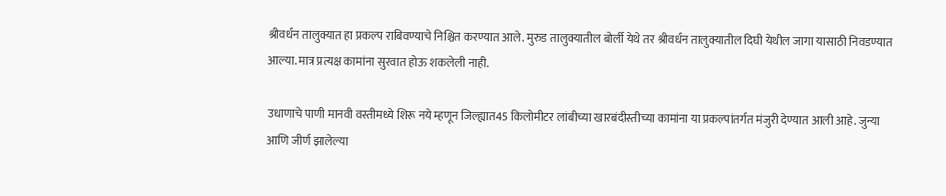श्रीवर्धन तालुक्यात हा प्रकल्प राबिवण्याचे निश्चित करण्यात आले. मुरुड तालुक्यातील बोर्ली येथे तर श्रीवर्धन तालुक्यातील दिघी येथील जागा यासाठी निवडण्यात आल्या. मात्र प्रत्यक्ष कामांना सुरवात होऊ शकलेली नाही.

उधाणाचे पाणी मानवी वस्तीमध्ये शिरू नये म्हणून जिल्ह्यात45 किलोमीटर लांबीच्या खारबंदीस्तीच्या कामांना या प्रकल्पांतर्गत मंजुरी देण्यात आली आहे. जुन्या आणि जीर्ण झालेल्या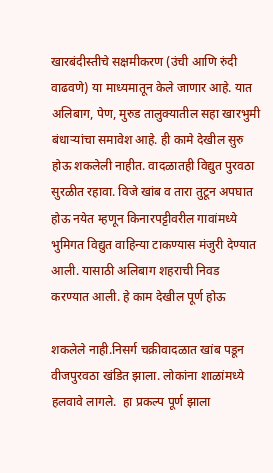खारबंदीस्तीचे सक्षमीकरण (उंची आणि रुंदी वाढवणे) या माध्यमातून केले जाणार आहे. यात अलिबाग, पेण, मुरुड तालुक्यातील सहा खारभुमी बंधार्‍यांचा समावेश आहे. ही कामे देखील सुरु होऊ शकलेली नाहीत. वादळातही विद्युत पुरवठा सुरळीत रहावा. विजे खांब व तारा तुटून अपघात होऊ नयेत म्हणून किनारपट्टीवरील गावांमध्ये भुमिगत विद्युत वाहिन्या टाकण्यास मंजुरी देण्यात आली. यासाठी अलिबाग शहराची निवड करण्यात आली. हे काम देखील पूर्ण होऊ

शकलेले नाही.निसर्ग चक्रीवादळात खांब पडून वीजपुरवठा खंडित झाला. लोकांना शाळांमध्ये हलवावे लागले.  हा प्रकल्प पूर्ण झाला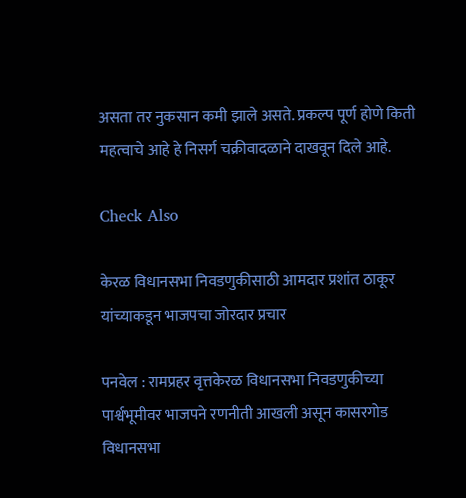असता तर नुकसान कमी झाले असते. प्रकल्प पूर्ण होणे किती महत्वाचे आहे हे निसर्ग चक्रीवादळाने दाखवून दिले आहे.

Check Also

केरळ विधानसभा निवडणुकीसाठी आमदार प्रशांत ठाकूर यांच्याकडून भाजपचा जोरदार प्रचार

पनवेल : रामप्रहर वृत्तकेरळ विधानसभा निवडणुकीच्या पार्श्वभूमीवर भाजपने रणनीती आखली असून कासरगोड विधानसभा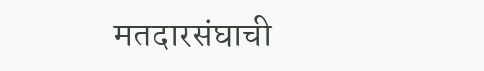मतदारसंघाची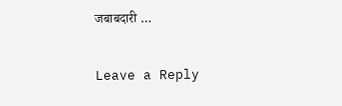जबाबदारी …

Leave a Reply